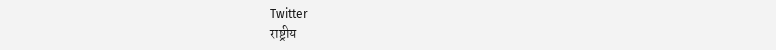Twitter
राष्ट्रीय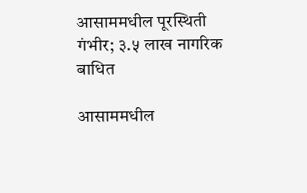आसाममधील पूरस्थिती गंभीर; ३.५ लाख नागरिक बाधित

आसाममधील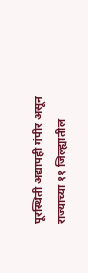पूरस्थिती अद्यापही गंपीर असून राज्याच्या ११ जिल्ह्यातील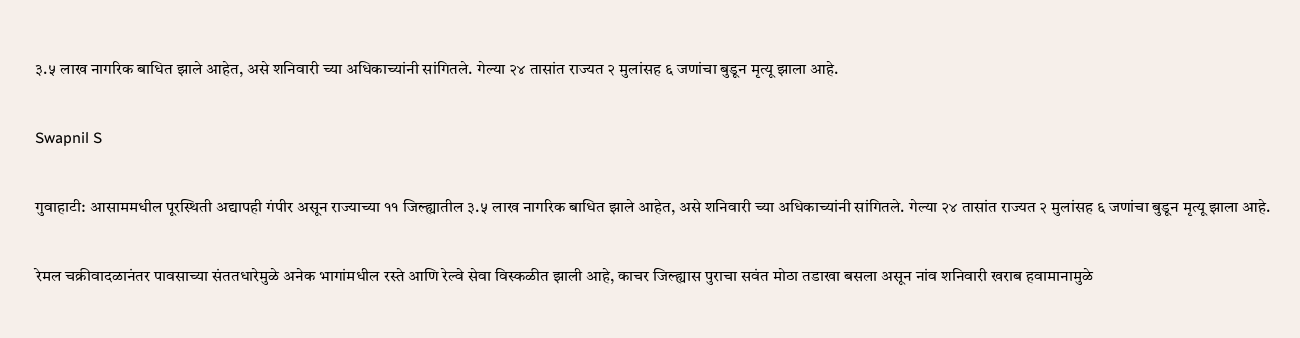३.५ लाख नागरिक बाधित झाले आहेत, असे शनिवारी च्या अधिकाच्यांनी सांगितले. गेल्या २४ तासांत राज्यत २ मुलांसह ६ जणांचा बुडून मृत्यू झाला आहे.

Swapnil S

गुवाहाटी: आसाममधील पूरस्थिती अद्यापही गंपीर असून राज्याच्या ११ जिल्ह्यातील ३.५ लाख नागरिक बाधित झाले आहेत, असे शनिवारी च्या अधिकाच्यांनी सांगितले. गेल्या २४ तासांत राज्यत २ मुलांसह ६ जणांचा बुडून मृत्यू झाला आहे.

रेमल चक्रीवादळानंतर पावसाच्या संततधारेमुळे अनेक भागांमधील रस्ते आणि रेल्वे सेवा विस्कळीत झाली आहे, काचर जिल्ह्यास पुराचा सवंत मोठा तडाखा बसला असून नांव शनिवारी खराब हवामानामुळे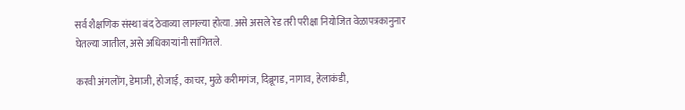सर्व शैक्षणिक संस्था बंद ठेवाव्या लागल्या होत्या. असे असले रेड तरी परीक्षा नियोजित वेळापत्रकानुनार घेतल्या जातील, असे अधिकाऱ्यांनी सांगितले.

करवी अंगलोंग, डेमाजी, होजाई, काचर, मुळे करीमगंज, दिब्रूगड, नागाव, हेलाकंडी,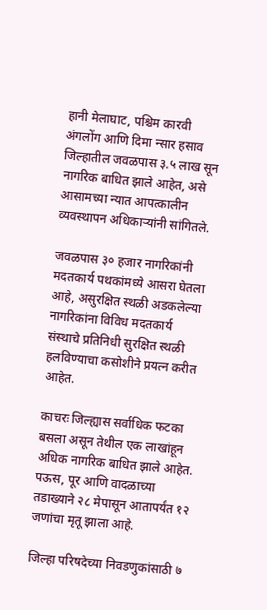हानी मेलाघाट, पश्चिम कारवी अंगलोंग आणि दिमा न्सार हसाव जिल्हातील जवळपास ३.५ लाख सून नागरिक बाधित झाले आहेत, असे आसामच्या न्यात आपत्कालीन व्यवस्थापन अधिकाऱ्यांनी सांगितले.

जवळपास ३० हजार नागरिकांनी मदतकार्य पथकांमध्ये आसरा घेतला आहे, असुरक्षित स्थळी अडकलेल्या नागरिकांना विविध मदतकार्य संस्थाचे प्रतिनिधी सुरक्षित स्थळी हलविण्याचा कसोशीने प्रयत्न करीत आहेत.

काचरः जिल्ह्यास सर्वाधिक फटका बसला असून तेथील एक लाखांहून अधिक नागरिक बाधित झाले आहेत. पऊस, पूर आणि वादळाच्या तडाख्याने २८ मेपासून आतापर्यंत १२ जणांचा मृतू झाला आहे.

जिल्हा परिषदेच्या निवडणुकांसाठी ७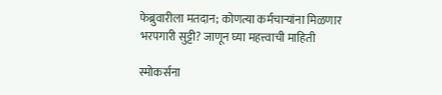फेब्रुवारीला मतदान; कोणत्या कर्मचाऱ्यांना मिळणार भरपगारी सुट्टी? जाणून घ्या महत्त्वाची माहिती

स्मोकर्सना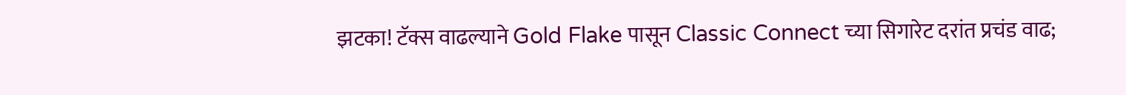झटका! टॅक्स वाढल्याने Gold Flake पासून Classic Connect च्या सिगारेट दरांत प्रचंड वाढ;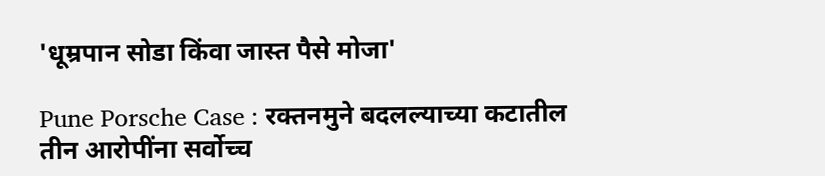'धूम्रपान सोडा किंवा जास्त पैसे मोजा'

Pune Porsche Case : रक्तनमुने बदलल्याच्या कटातील तीन आरोपींना सर्वोच्च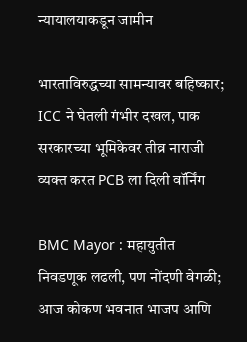न्यायालयाकडून जामीन

भारताविरुद्धच्या सामन्यावर बहिष्कार; ICC ने घेतली गंभीर दखल, पाक सरकारच्या भूमिकेवर तीव्र नाराजी व्यक्त करत PCB ला दिली वॉर्निंग

BMC Mayor : महायुतीत निवडणूक लढली, पण नोंदणी वेगळी; आज कोकण भवनात भाजप आणि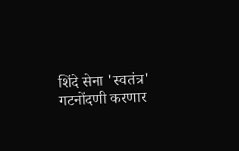शिंदे सेना 'स्वतंत्र' गटनोंदणी करणार